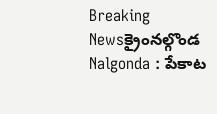Breaking Newsక్రైంనల్గొండ
Nalgonda : పేకాట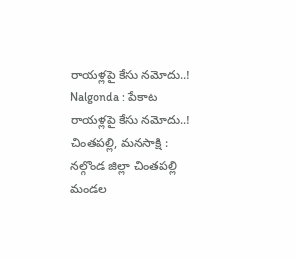రాయళ్లపై కేసు నమోదు..!
Nalgonda : పేకాట రాయళ్లపై కేసు నమోదు..!
చింతపల్లి, మనసాక్షి :
నల్గొండ జిల్లా చింతపల్లి మండల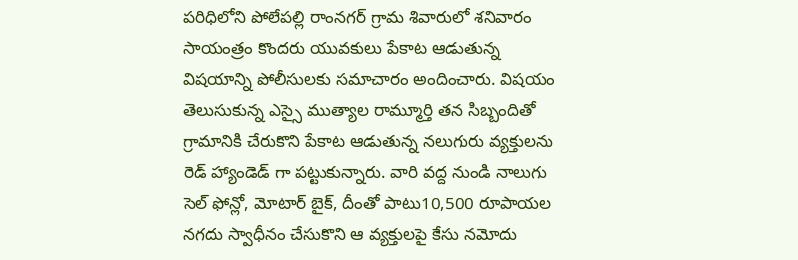పరిధిలోని పోలేపల్లి రాంనగర్ గ్రామ శివారులో శనివారం సాయంత్రం కొందరు యువకులు పేకాట ఆడుతున్న విషయాన్ని పోలీసులకు సమాచారం అందించారు. విషయం తెలుసుకున్న ఎస్సై ముత్యాల రామ్మూర్తి తన సిబ్బందితో గ్రామానికి చేరుకొని పేకాట ఆడుతున్న నలుగురు వ్యక్తులను రెడ్ హ్యాండెడ్ గా పట్టుకున్నారు. వారి వద్ద నుండి నాలుగు సెల్ ఫోన్లో, మోటార్ బైక్, దీంతో పాటు10,500 రూపాయల నగదు స్వాధీనం చేసుకొని ఆ వ్యక్తులపై కేసు నమోదు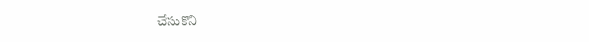చేసుకొని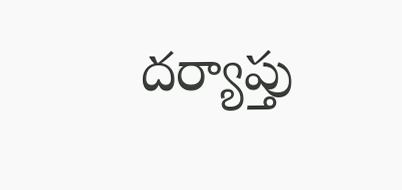దర్యాప్తు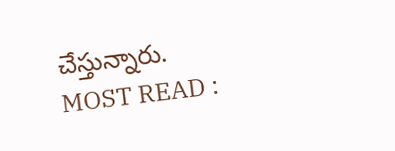చేస్తున్నారు.
MOST READ :